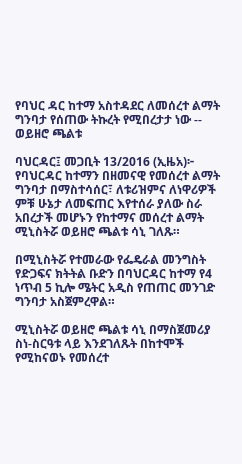የባህር ዳር ከተማ አስተዳደር ለመሰረተ ልማት ግንባታ የሰጠው ትኩረት የሚበረታታ ነው -- ወይዘሮ ጫልቱ

ባህርዳር፤ መጋቢት 13/2016 (ኢዜአ)፦ የባህርዳር ከተማን በዘመናዊ የመሰረተ ልማት ግንባታ በማስተሳሰር፣ ለቱሪዝምና ለነዋሪዎች ምቹ ሁኔታ ለመፍጠር እየተሰራ ያለው ስራ አበረታች መሆኑን የከተማና መሰረተ ልማት ሚኒስትሯ ወይዘሮ ጫልቱ ሳኒ ገለጹ።

በሚኒስትሯ የተመራው የፌዴራል መንግስት የድጋፍና ክትትል ቡድን በባህርዳር ከተማ የ4 ነጥብ 5 ኪሎ ሜትር አዲስ የጠጠር መንገድ ግንባታ አስጀምረዋል።

ሚኒስትሯ ወይዘሮ ጫልቱ ሳኒ በማስጀመሪያ ስነ-ስርዓቱ ላይ እንደገለጹት በከተሞች የሚከናወኑ የመሰረተ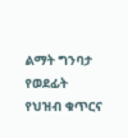ልማት ግንባታ የወደፊት የህዝብ ቁጥርና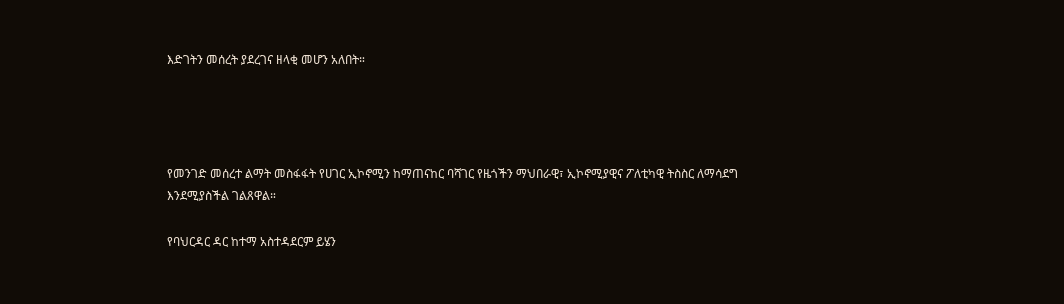እድገትን መሰረት ያደረገና ዘላቂ መሆን አለበት።




የመንገድ መሰረተ ልማት መስፋፋት የሀገር ኢኮኖሚን ከማጠናከር ባሻገር የዜጎችን ማህበራዊ፣ ኢኮኖሚያዊና ፖለቲካዊ ትስስር ለማሳደግ እንደሚያስችል ገልጸዋል።

የባህርዳር ዳር ከተማ አስተዳደርም ይሄን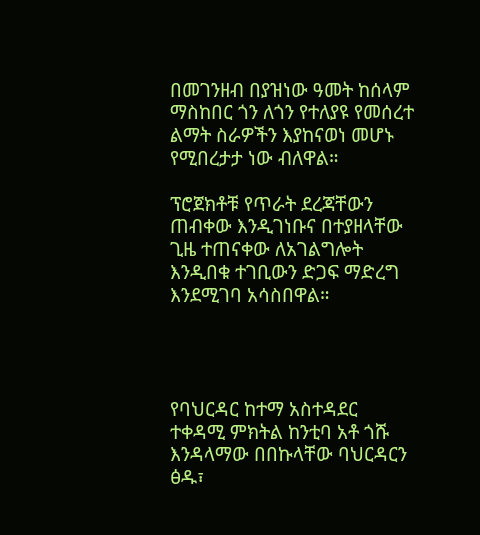በመገንዘብ በያዝነው ዓመት ከሰላም ማስከበር ጎን ለጎን የተለያዩ የመሰረተ ልማት ስራዎችን እያከናወነ መሆኑ የሚበረታታ ነው ብለዋል።

ፕሮጀክቶቹ የጥራት ደረጃቸውን ጠብቀው እንዲገነቡና በተያዘላቸው ጊዜ ተጠናቀው ለአገልግሎት እንዲበቁ ተገቢውን ድጋፍ ማድረግ እንደሚገባ አሳስበዋል።




የባህርዳር ከተማ አስተዳደር ተቀዳሚ ምክትል ከንቲባ አቶ ጎሹ እንዳላማው በበኩላቸው ባህርዳርን ፅዱ፣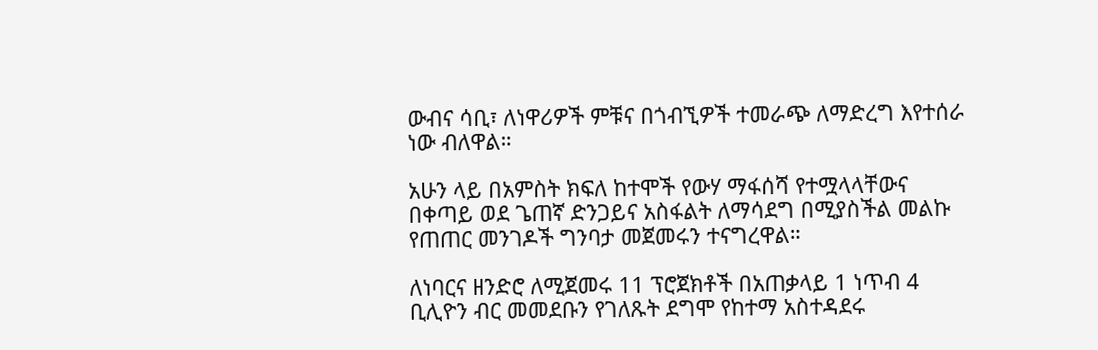ውብና ሳቢ፣ ለነዋሪዎች ምቹና በጎብኚዎች ተመራጭ ለማድረግ እየተሰራ ነው ብለዋል።

አሁን ላይ በአምስት ክፍለ ከተሞች የውሃ ማፋሰሻ የተሟላላቸውና በቀጣይ ወደ ጌጠኛ ድንጋይና አስፋልት ለማሳደግ በሚያስችል መልኩ የጠጠር መንገዶች ግንባታ መጀመሩን ተናግረዋል።

ለነባርና ዘንድሮ ለሚጀመሩ 11 ፕሮጀክቶች በአጠቃላይ 1 ነጥብ 4 ቢሊዮን ብር መመደቡን የገለጹት ደግሞ የከተማ አስተዳደሩ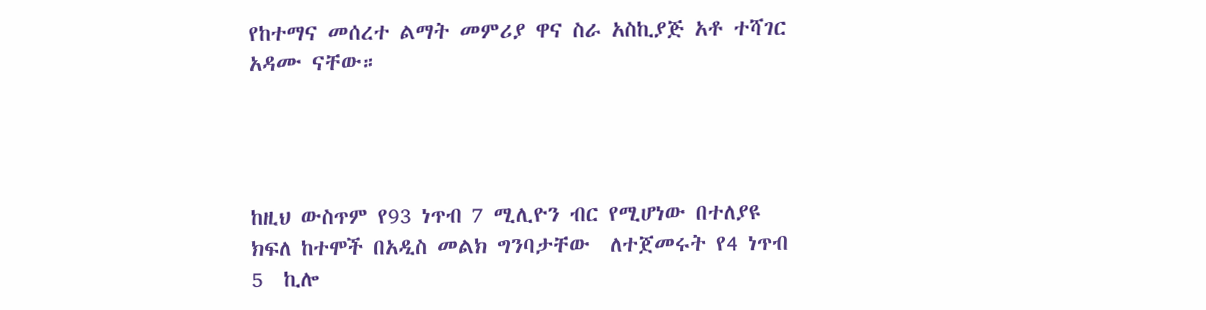የከተማና መሰረተ ልማት መምሪያ ዋና ስራ አስኪያጅ አቶ ተሻገር አዳሙ ናቸው።




ከዚህ ውስጥም የ93 ነጥብ 7 ሚሊዮን ብር የሚሆነው በተለያዩ ክፍለ ከተሞች በአዲስ መልክ ግንባታቸው  ለተጀመሩት የ4 ነጥብ 5  ኪሎ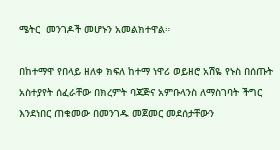ሜትር  መንገዶች መሆኑን አመልክተዋል።

በከተማዋ የበላይ ዘለቀ ክፍለ ከተማ ነዋሪ ወይዘሮ አሽዬ የኑስ በሰጡት አስተያየት ሰፈራቸው በክረምት ባጃጅና አምቡላንስ ለማስገባት ችግር እንደነበር ጠቁመው በመንገዱ መጀመር መደሰታቸውን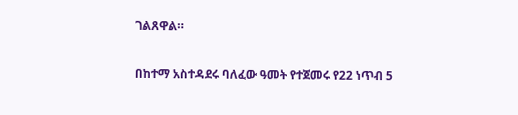ገልጸዋል።

በከተማ አስተዳደሩ ባለፈው ዓመት የተጀመሩ የ22 ነጥብ 5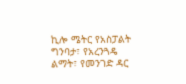ኪሎ ሜትር የአስፓልት ግንባታ፣ የአረንጓዴ ልማት፣ የመንገድ ዳር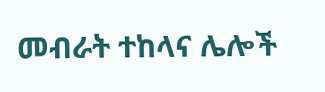መብራት ተከላና ሌሎች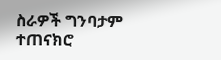ስራዎች ግንባታም ተጠናክሮ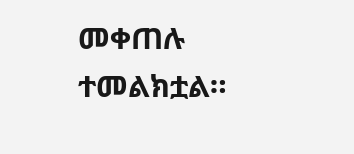መቀጠሉ ተመልክቷል።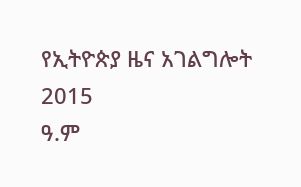የኢትዮጵያ ዜና አገልግሎት
2015
ዓ.ም